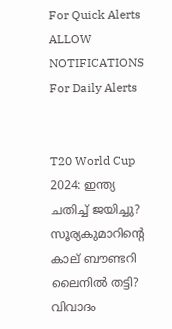For Quick Alerts
ALLOW NOTIFICATIONS
For Daily Alerts


T20 World Cup 2024: ഇന്ത്യ ചതിച്ച് ജയിച്ചു? സൂര്യകുമാറിന്റെ കാല് ബൗണ്ടറി ലൈനില്‍ തട്ടി? വിവാദം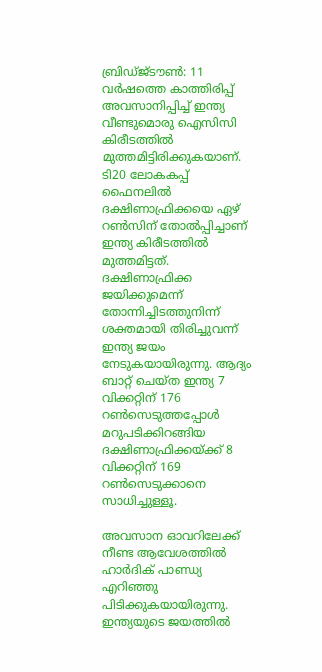ബ്രിഡ്ജ്ടൗണ്‍: 11 വര്‍ഷത്തെ കാത്തിരിപ്പ് അവസാനിപ്പിച്ച് ഇന്ത്യ വീണ്ടുമൊരു ഐസിസി കിരീടത്തില്‍ മുത്തമിട്ടിരിക്കുകയാണ്. ടി20 ലോകകപ്പ് ഫൈനലില്‍ ദക്ഷിണാഫ്രിക്കയെ ഏഴ് റണ്‍സിന് തോല്‍പ്പിച്ചാണ് ഇന്ത്യ കിരീടത്തില്‍ മുത്തമിട്ടത്. ദക്ഷിണാഫ്രിക്ക ജയിക്കുമെന്ന് തോന്നിച്ചിടത്തുനിന്ന് ശക്തമായി തിരിച്ചുവന്ന് ഇന്ത്യ ജയം നേടുകയായിരുന്നു. ആദ്യം ബാറ്റ് ചെയ്ത ഇന്ത്യ 7 വിക്കറ്റിന് 176 റണ്‍സെടുത്തപ്പോള്‍ മറുപടിക്കിറങ്ങിയ ദക്ഷിണാഫ്രിക്കയ്ക്ക് 8 വിക്കറ്റിന് 169 റണ്‍സെടുക്കാനെ സാധിച്ചുള്ളൂ.

അവസാന ഓവറിലേക്ക് നീണ്ട ആവേശത്തില്‍ ഹാര്‍ദിക് പാണ്ഡ്യ എറിഞ്ഞു പിടിക്കുകയായിരുന്നു. ഇന്ത്യയുടെ ജയത്തില്‍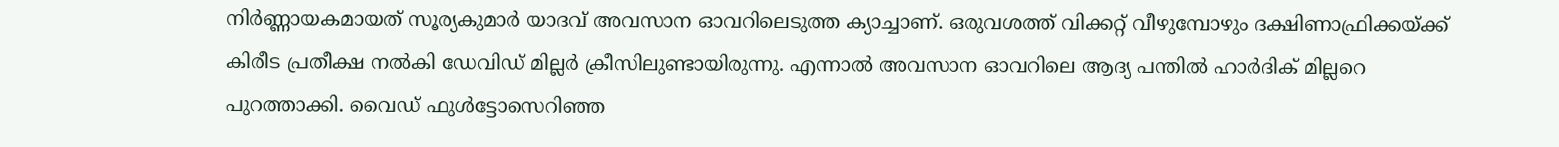നിര്‍ണ്ണായകമായത് സൂര്യകുമാര്‍ യാദവ് അവസാന ഓവറിലെടുത്ത ക്യാച്ചാണ്. ഒരുവശത്ത് വിക്കറ്റ് വീഴുമ്പോഴും ദക്ഷിണാഫ്രിക്കയ്ക്ക് കിരീട പ്രതീക്ഷ നല്‍കി ഡേവിഡ് മില്ലര്‍ ക്രീസിലുണ്ടായിരുന്നു. എന്നാല്‍ അവസാന ഓവറിലെ ആദ്യ പന്തില്‍ ഹാര്‍ദിക് മില്ലറെ പുറത്താക്കി. വൈഡ് ഫുള്‍ട്ടോസെറിഞ്ഞ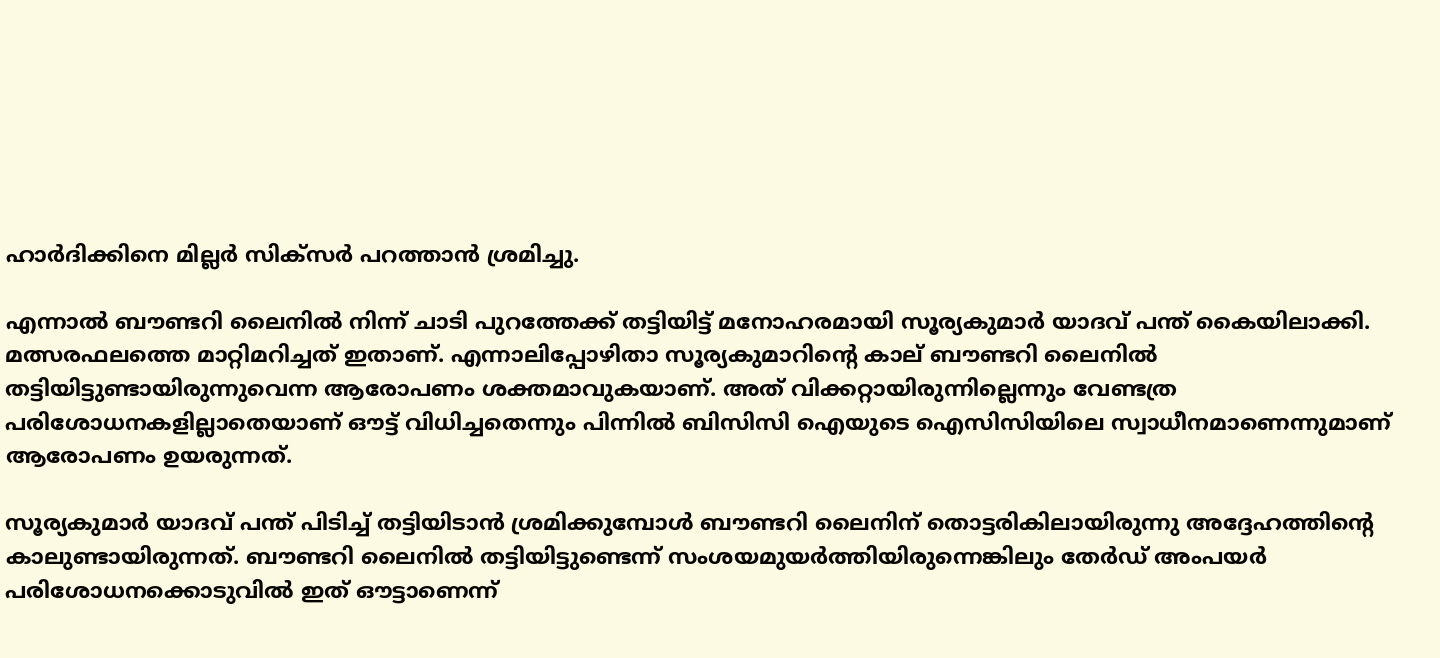ഹാര്‍ദിക്കിനെ മില്ലര്‍ സിക്‌സര്‍ പറത്താന്‍ ശ്രമിച്ചു.

എന്നാല്‍ ബൗണ്ടറി ലൈനില്‍ നിന്ന് ചാടി പുറത്തേക്ക് തട്ടിയിട്ട് മനോഹരമായി സൂര്യകുമാര്‍ യാദവ് പന്ത് കൈയിലാക്കി. മത്സരഫലത്തെ മാറ്റിമറിച്ചത് ഇതാണ്. എന്നാലിപ്പോഴിതാ സൂര്യകുമാറിന്റെ കാല് ബൗണ്ടറി ലൈനില്‍ തട്ടിയിട്ടുണ്ടായിരുന്നുവെന്ന ആരോപണം ശക്തമാവുകയാണ്. അത് വിക്കറ്റായിരുന്നില്ലെന്നും വേണ്ടത്ര പരിശോധനകളില്ലാതെയാണ് ഔട്ട് വിധിച്ചതെന്നും പിന്നില്‍ ബിസിസി ഐയുടെ ഐസിസിയിലെ സ്വാധീനമാണെന്നുമാണ് ആരോപണം ഉയരുന്നത്.

സൂര്യകുമാര്‍ യാദവ് പന്ത് പിടിച്ച് തട്ടിയിടാന്‍ ശ്രമിക്കുമ്പോള്‍ ബൗണ്ടറി ലൈനിന് തൊട്ടരികിലായിരുന്നു അദ്ദേഹത്തിന്റെ കാലുണ്ടായിരുന്നത്. ബൗണ്ടറി ലൈനില്‍ തട്ടിയിട്ടുണ്ടെന്ന് സംശയമുയര്‍ത്തിയിരുന്നെങ്കിലും തേര്‍ഡ് അംപയര്‍ പരിശോധനക്കൊടുവില്‍ ഇത് ഔട്ടാണെന്ന്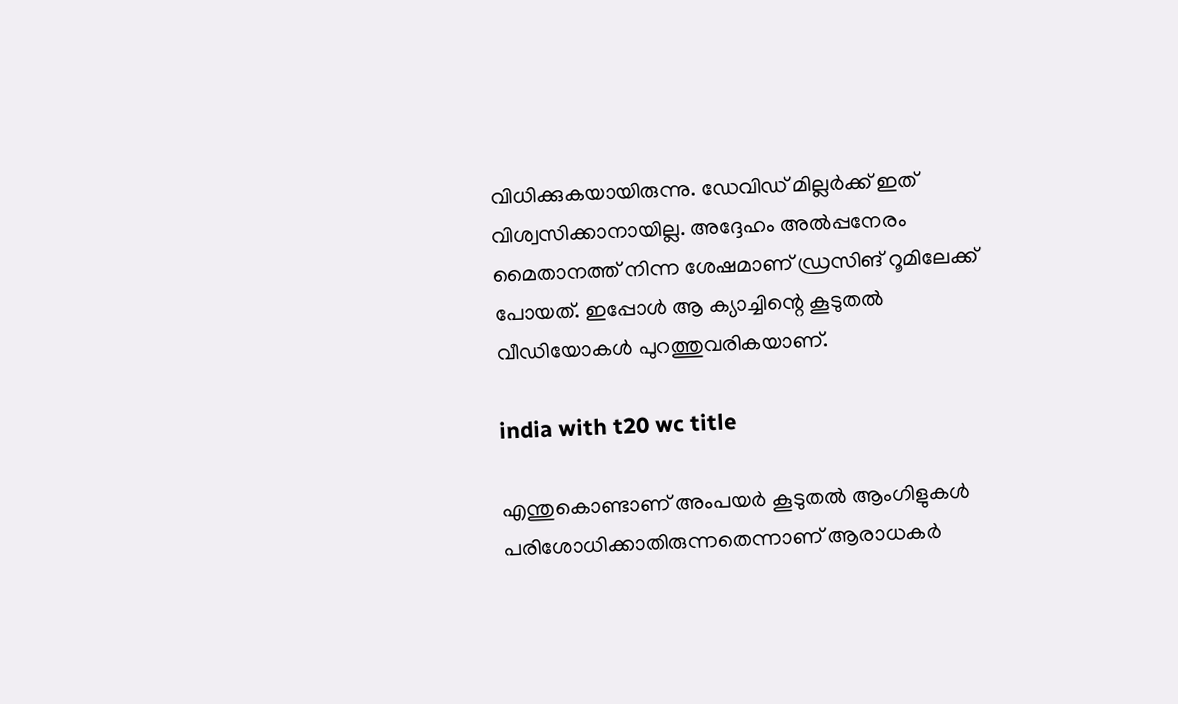വിധിക്കുകയായിരുന്നു. ഡേവിഡ് മില്ലര്‍ക്ക് ഇത് വിശ്വസിക്കാനായില്ല. അദ്ദേഹം അല്‍പ്പനേരം മൈതാനത്ത് നിന്ന ശേഷമാണ് ഡ്രസിങ് റൂമിലേക്ക് പോയത്. ഇപ്പോള്‍ ആ ക്യാച്ചിന്റെ കൂടുതല്‍ വീഡിയോകള്‍ പുറത്തുവരികയാണ്.

india with t20 wc title

എന്തുകൊണ്ടാണ് അംപയര്‍ കൂടുതല്‍ ആംഗിളുകള്‍ പരിശോധിക്കാതിരുന്നതെന്നാണ് ആരാധകര്‍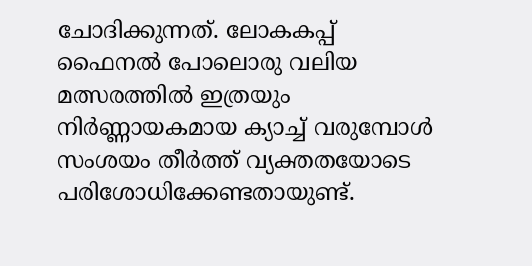ചോദിക്കുന്നത്. ലോകകപ്പ് ഫൈനല്‍ പോലൊരു വലിയ മത്സരത്തില്‍ ഇത്രയും നിര്‍ണ്ണായകമായ ക്യാച്ച് വരുമ്പോള്‍ സംശയം തീര്‍ത്ത് വ്യക്തതയോടെ പരിശോധിക്കേണ്ടതായുണ്ട്.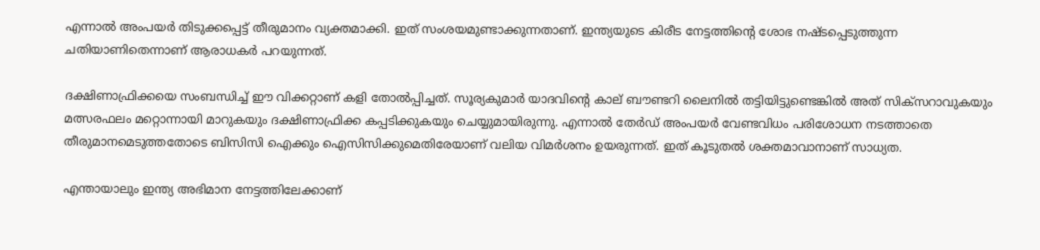എന്നാല്‍ അംപയര്‍ തിടുക്കപ്പെട്ട് തീരുമാനം വ്യക്തമാക്കി. ഇത് സംശയമുണ്ടാക്കുന്നതാണ്. ഇന്ത്യയുടെ കിരീട നേട്ടത്തിന്റെ ശോഭ നഷ്ടപ്പെടുത്തുന്ന ചതിയാണിതെന്നാണ് ആരാധകര്‍ പറയുന്നത്.

ദക്ഷിണാഫ്രിക്കയെ സംബന്ധിച്ച് ഈ വിക്കറ്റാണ് കളി തോല്‍പ്പിച്ചത്. സൂര്യകുമാര്‍ യാദവിന്റെ കാല് ബൗണ്ടറി ലൈനില്‍ തട്ടിയിട്ടുണ്ടെങ്കില്‍ അത് സിക്‌സറാവുകയും മത്സരഫലം മറ്റൊന്നായി മാറുകയും ദക്ഷിണാഫ്രിക്ക കപ്പടിക്കുകയും ചെയ്യുമായിരുന്നു. എന്നാല്‍ തേര്‍ഡ് അംപയര്‍ വേണ്ടവിധം പരിശോധന നടത്താതെ തീരുമാനമെടുത്തതോടെ ബിസിസി ഐക്കും ഐസിസിക്കുമെതിരേയാണ് വലിയ വിമര്‍ശനം ഉയരുന്നത്. ഇത് കൂടുതല്‍ ശക്തമാവാനാണ് സാധ്യത.

എന്തായാലും ഇന്ത്യ അഭിമാന നേട്ടത്തിലേക്കാണ്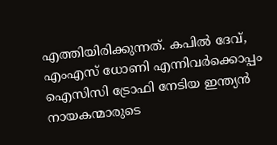എത്തിയിരിക്കുന്നത്. കപില്‍ ദേവ്, എംഎസ് ധോണി എന്നിവര്‍ക്കൊപ്പം ഐസിസി ട്രോഫി നേടിയ ഇന്ത്യന്‍ നായകന്മാരുടെ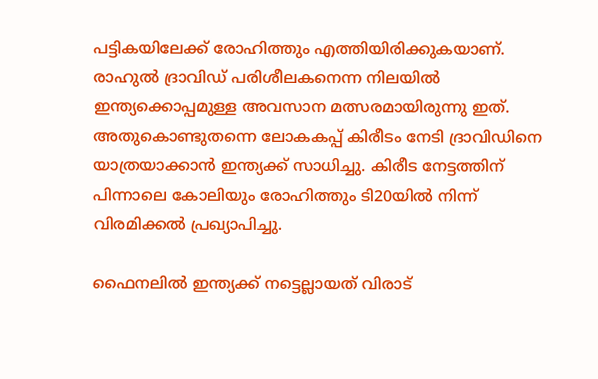പട്ടികയിലേക്ക് രോഹിത്തും എത്തിയിരിക്കുകയാണ്. രാഹുല്‍ ദ്രാവിഡ് പരിശീലകനെന്ന നിലയില്‍ ഇന്ത്യക്കൊപ്പമുള്ള അവസാന മത്സരമായിരുന്നു ഇത്. അതുകൊണ്ടുതന്നെ ലോകകപ്പ് കിരീടം നേടി ദ്രാവിഡിനെ യാത്രയാക്കാന്‍ ഇന്ത്യക്ക് സാധിച്ചു. കിരീട നേട്ടത്തിന് പിന്നാലെ കോലിയും രോഹിത്തും ടി20യില്‍ നിന്ന് വിരമിക്കല്‍ പ്രഖ്യാപിച്ചു.

ഫൈനലില്‍ ഇന്ത്യക്ക് നട്ടെല്ലായത് വിരാട്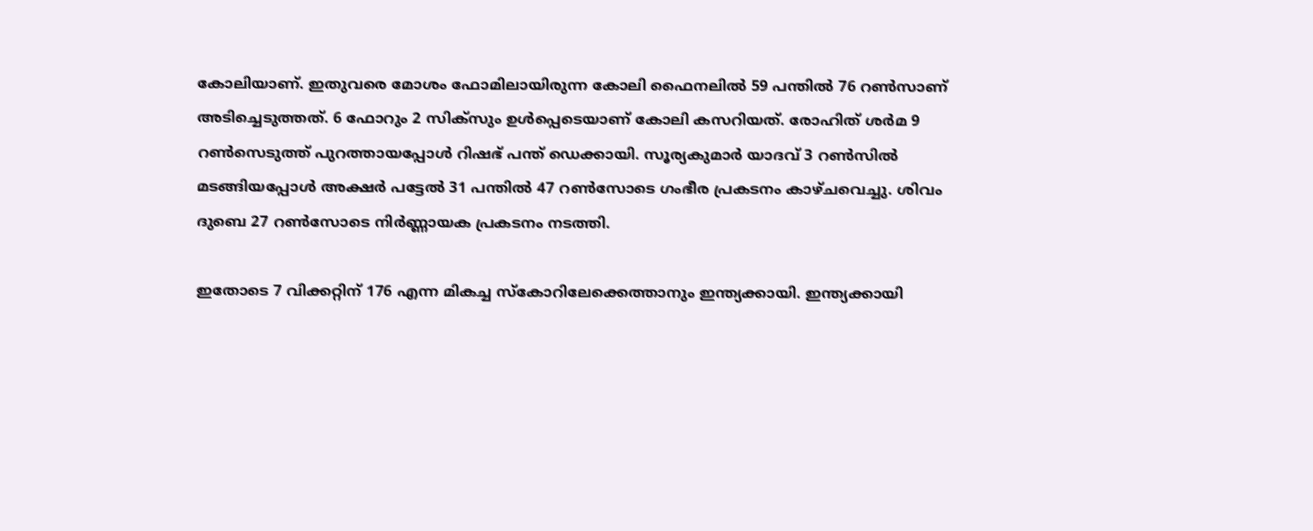കോലിയാണ്. ഇതുവരെ മോശം ഫോമിലായിരുന്ന കോലി ഫൈനലില്‍ 59 പന്തില്‍ 76 റണ്‍സാണ് അടിച്ചെടുത്തത്. 6 ഫോറും 2 സിക്‌സും ഉള്‍പ്പെടെയാണ് കോലി കസറിയത്. രോഹിത് ശര്‍മ 9 റണ്‍സെടുത്ത് പുറത്തായപ്പോള്‍ റിഷഭ് പന്ത് ഡെക്കായി. സൂര്യകുമാര്‍ യാദവ് 3 റണ്‍സില്‍ മടങ്ങിയപ്പോള്‍ അക്ഷര്‍ പട്ടേല്‍ 31 പന്തില്‍ 47 റണ്‍സോടെ ഗംഭീര പ്രകടനം കാഴ്ചവെച്ചു. ശിവം ദുബെ 27 റണ്‍സോടെ നിര്‍ണ്ണായക പ്രകടനം നടത്തി.

ഇതോടെ 7 വിക്കറ്റിന് 176 എന്ന മികച്ച സ്‌കോറിലേക്കെത്താനും ഇന്ത്യക്കായി. ഇന്ത്യക്കായി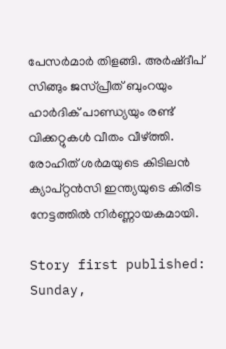പേസര്‍മാര്‍ തിളങ്ങി. അര്‍ഷ്ദീപ് സിങ്ങും ജസ്പ്രീത് ബുംറയും ഹാര്‍ദിക് പാണ്ഡ്യയും രണ്ട് വിക്കറ്റുകള്‍ വീതം വീഴ്ത്തി. രോഹിത് ശര്‍മയുടെ കിടിലന്‍ ക്യാപ്റ്റന്‍സി ഇന്ത്യയുടെ കിരീട നേട്ടത്തില്‍ നിര്‍ണ്ണായകമായി.

Story first published: Sunday,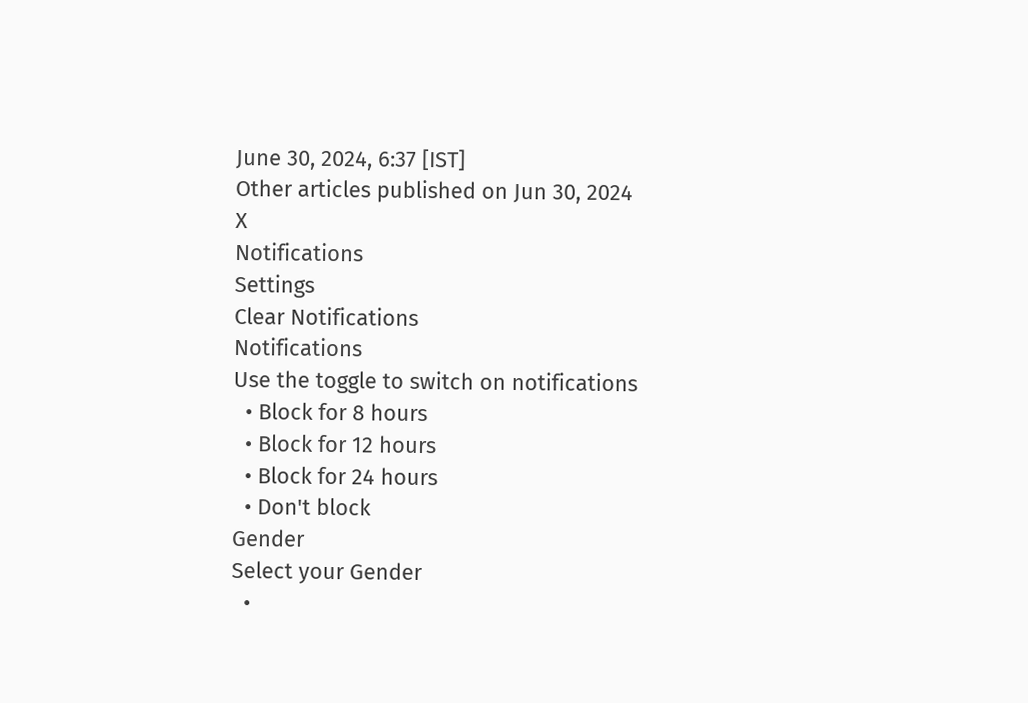June 30, 2024, 6:37 [IST]
Other articles published on Jun 30, 2024
X
Notifications
Settings
Clear Notifications
Notifications
Use the toggle to switch on notifications
  • Block for 8 hours
  • Block for 12 hours
  • Block for 24 hours
  • Don't block
Gender
Select your Gender
  •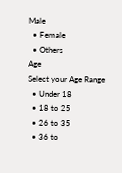Male
  • Female
  • Others
Age
Select your Age Range
  • Under 18
  • 18 to 25
  • 26 to 35
  • 36 to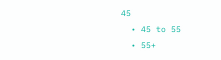45
  • 45 to 55
  • 55+